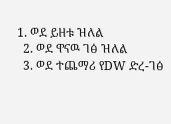1. ወደ ይዘቱ ዝለል
  2. ወደ ዋናዉ ገፅ ዝለል
  3. ወደ ተጨማሪ የDW ድረ-ገፅ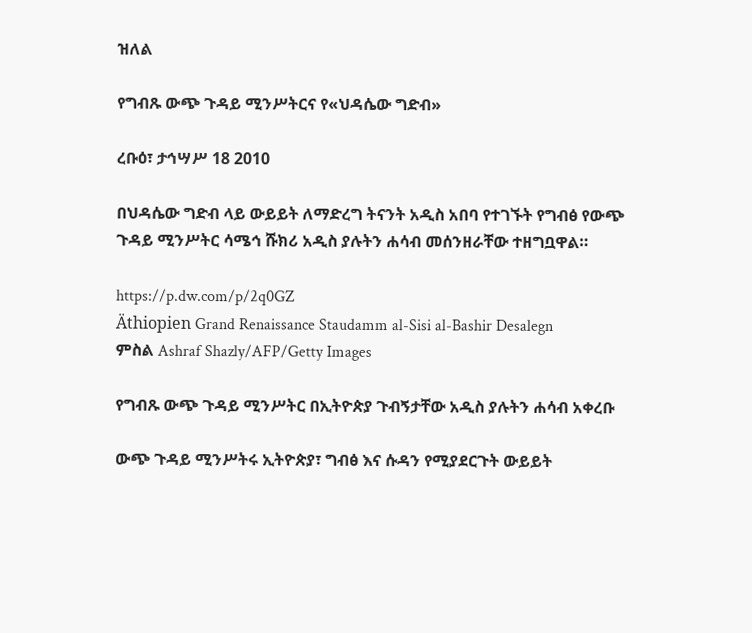ዝለል

የግብጹ ውጭ ጉዳይ ሚንሥትርና የ«ህዳሴው ግድብ»

ረቡዕ፣ ታኅሣሥ 18 2010

በህዳሴው ግድብ ላይ ውይይት ለማድረግ ትናንት አዲስ አበባ የተገኙት የግብፅ የውጭ ጉዳይ ሚንሥትር ሳሜኅ ሹክሪ አዲስ ያሉትን ሐሳብ መሰንዘራቸው ተዘግቧዋል።

https://p.dw.com/p/2q0GZ
Äthiopien Grand Renaissance Staudamm al-Sisi al-Bashir Desalegn
ምስል Ashraf Shazly/AFP/Getty Images

የግብጹ ውጭ ጉዳይ ሚንሥትር በኢትዮጵያ ጉብኝታቸው አዲስ ያሉትን ሐሳብ አቀረቡ

ውጭ ጉዳይ ሚንሥትሩ ኢትዮጵያ፣ ግብፅ እና ሱዳን የሚያደርጉት ውይይት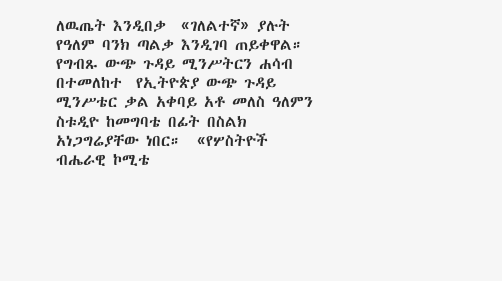ለዉጤት እንዲበቃ  «ገለልተኛ» ያሉት የዓለም ባንክ ጣልቃ እንዲገባ ጠይቀዋል። የግብጹ ውጭ ጉዳይ ሚንሥትርን ሐሳብ በተመለከተ  የኢትዮጵያ ውጭ ጉዳይ ሚንሥቴር ቃል አቀባይ አቶ መለስ ዓለምን ስቱዲዮ ከመግባቴ በፊት በስልክ አነጋግሬያቸው ነበር።  «የሦስትዮች  ብሔራዊ ኮሚቴ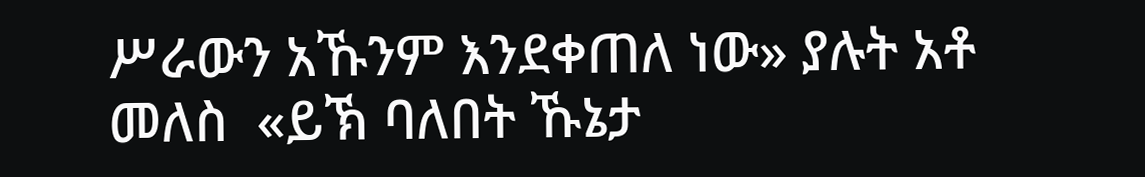ሥራውን አኹንም እንደቀጠለ ነው» ያሉት አቶ መለስ  «ይኽ ባለበት ኹኔታ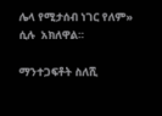ሌላ የሚታሰብ ነገር የለም» ሲሉ  አክለዋል።

ማንተጋፍቶት ስለሺ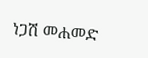ነጋሽ መሐመድ